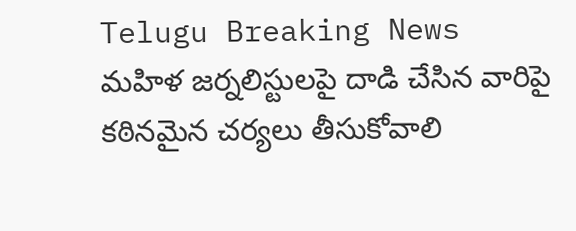Telugu Breaking News
మహిళ జర్నలిస్టులపై దాడి చేసిన వారిపై కఠినమైన చర్యలు తీసుకోవాలి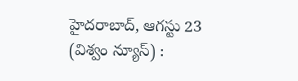హైదరాబాద్, ఆగస్టు 23 (విశ్వం న్యూస్) :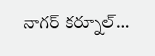నాగర్ కర్నూల్…